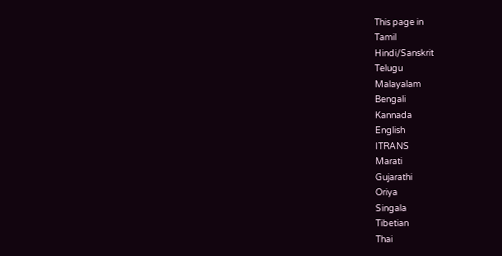This page in
Tamil
Hindi/Sanskrit
Telugu
Malayalam
Bengali
Kannada
English
ITRANS
Marati
Gujarathi
Oriya
Singala
Tibetian
Thai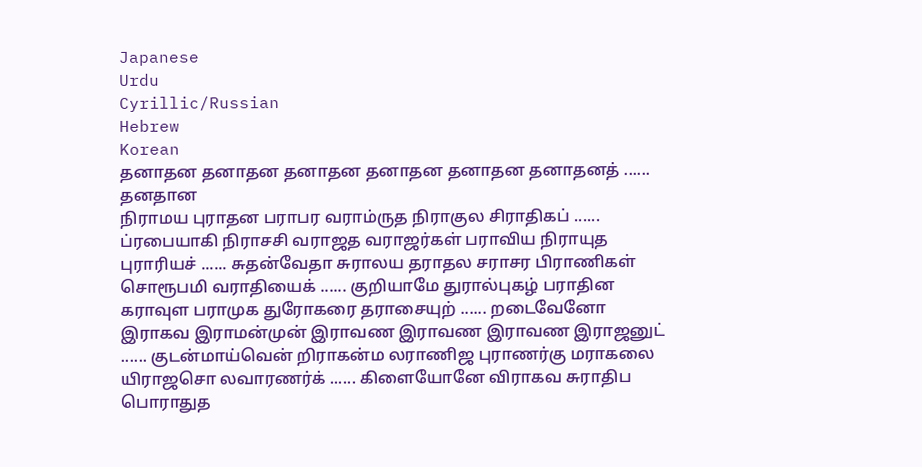Japanese
Urdu
Cyrillic/Russian
Hebrew
Korean
தனாதன தனாதன தனாதன தனாதன தனாதன தனாதனத் ...... தனதான
நிராமய புராதன பராபர வராம்ருத நிராகுல சிராதிகப் ...... ப்ரபையாகி நிராசசி வராஜத வராஜர்கள் பராவிய நிராயுத புராரியச் ...... சுதன்வேதா சுராலய தராதல சராசர பிராணிகள் சொரூபமி வராதியைக் ...... குறியாமே துரால்புகழ் பராதின கராவுள பராமுக துரோகரை தராசையுற் ...... றடைவேனோ இராகவ இராமன்முன் இராவண இராவண இராவண இராஜனுட் ...... குடன்மாய்வென் றிராகன்ம லராணிஜ புராணர்கு மராகலை யிராஜசொ லவாரணர்க் ...... கிளையோனே விராகவ சுராதிப பொராதுத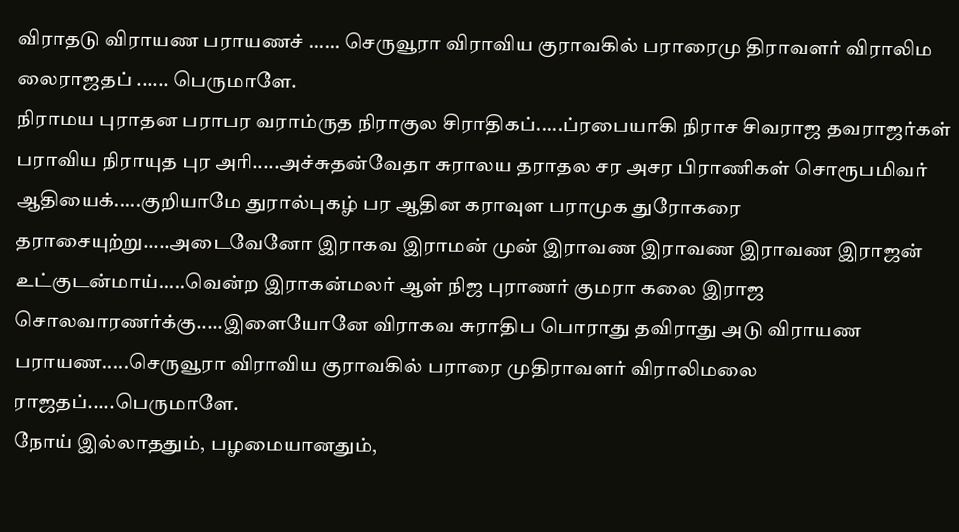விராதடு விராயண பராயணச் ...... செருவூரா விராவிய குராவகில் பராரைமு திராவளர் விராலிம லைராஜதப் ...... பெருமாளே.
நிராமய புராதன பராபர வராம்ருத நிராகுல சிராதிகப்.....ப்ரபையாகி நிராச சிவராஜ தவராஜர்கள் பராவிய நிராயுத புர அரி.....அச்சுதன்வேதா சுராலய தராதல சர அசர பிராணிகள் சொரூபமிவர் ஆதியைக்.....குறியாமே துரால்புகழ் பர ஆதின கராவுள பராமுக துரோகரை தராசையுற்று.....அடைவேனோ இராகவ இராமன் முன் இராவண இராவண இராவண இராஜன் உட்குடன்மாய்.....வென்ற இராகன்மலர் ஆள் நிஜ புராணர் குமரா கலை இராஜ சொலவாரணர்க்கு.....இளையோனே விராகவ சுராதிப பொராது தவிராது அடு விராயண பராயண.....செருவூரா விராவிய குராவகில் பராரை முதிராவளர் விராலிமலை ராஜதப்.....பெருமாளே.
நோய் இல்லாததும், பழமையானதும்,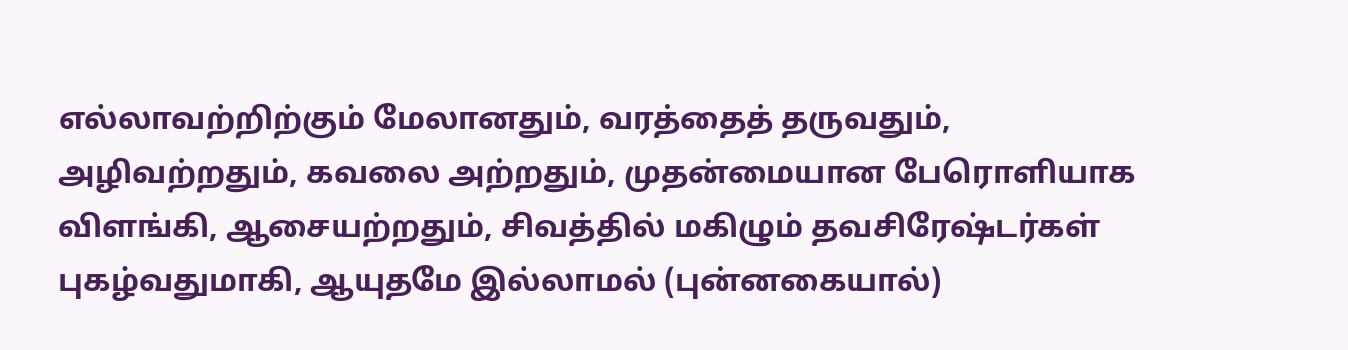எல்லாவற்றிற்கும் மேலானதும், வரத்தைத் தருவதும், அழிவற்றதும், கவலை அற்றதும், முதன்மையான பேரொளியாக விளங்கி, ஆசையற்றதும், சிவத்தில் மகிழும் தவசிரேஷ்டர்கள் புகழ்வதுமாகி, ஆயுதமே இல்லாமல் (புன்னகையால்)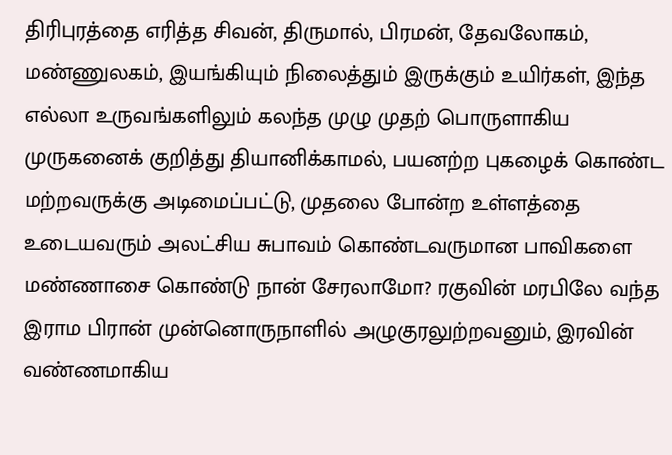திரிபுரத்தை எரித்த சிவன், திருமால், பிரமன், தேவலோகம், மண்ணுலகம், இயங்கியும் நிலைத்தும் இருக்கும் உயிர்கள், இந்த எல்லா உருவங்களிலும் கலந்த முழு முதற் பொருளாகிய முருகனைக் குறித்து தியானிக்காமல், பயனற்ற புகழைக் கொண்ட மற்றவருக்கு அடிமைப்பட்டு, முதலை போன்ற உள்ளத்தை உடையவரும் அலட்சிய சுபாவம் கொண்டவருமான பாவிகளை மண்ணாசை கொண்டு நான் சேரலாமோ? ரகுவின் மரபிலே வந்த இராம பிரான் முன்னொருநாளில் அழுகுரலுற்றவனும், இரவின் வண்ணமாகிய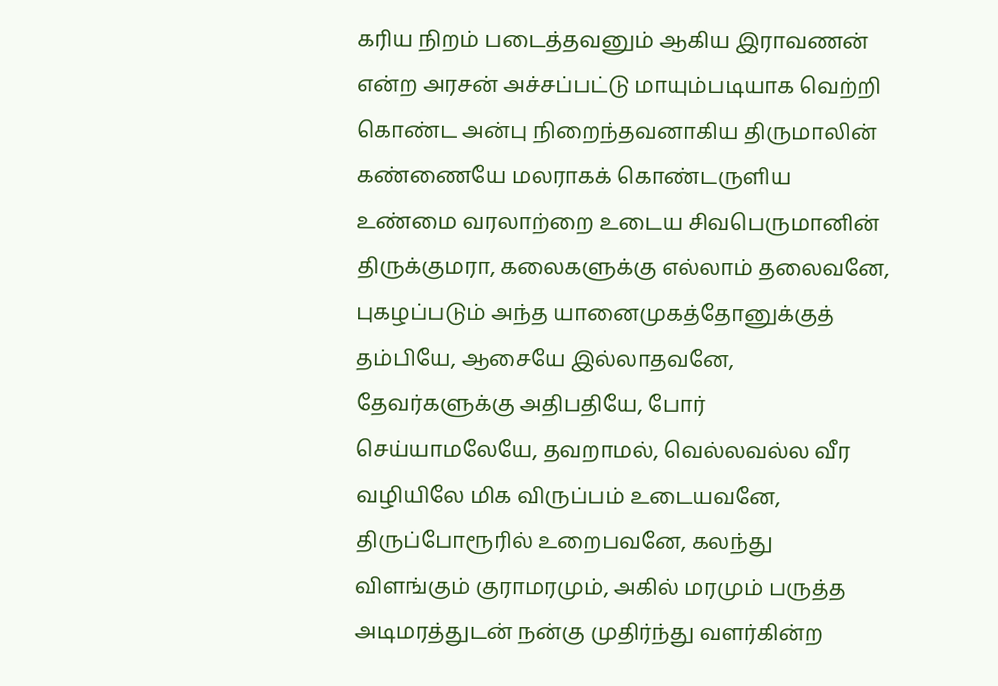கரிய நிறம் படைத்தவனும் ஆகிய இராவணன் என்ற அரசன் அச்சப்பட்டு மாயும்படியாக வெற்றி கொண்ட அன்பு நிறைந்தவனாகிய திருமாலின் கண்ணையே மலராகக் கொண்டருளிய உண்மை வரலாற்றை உடைய சிவபெருமானின் திருக்குமரா, கலைகளுக்கு எல்லாம் தலைவனே, புகழப்படும் அந்த யானைமுகத்தோனுக்குத் தம்பியே, ஆசையே இல்லாதவனே, தேவர்களுக்கு அதிபதியே, போர் செய்யாமலேயே, தவறாமல், வெல்லவல்ல வீர வழியிலே மிக விருப்பம் உடையவனே, திருப்போரூரில் உறைபவனே, கலந்து விளங்கும் குராமரமும், அகில் மரமும் பருத்த அடிமரத்துடன் நன்கு முதிர்ந்து வளர்கின்ற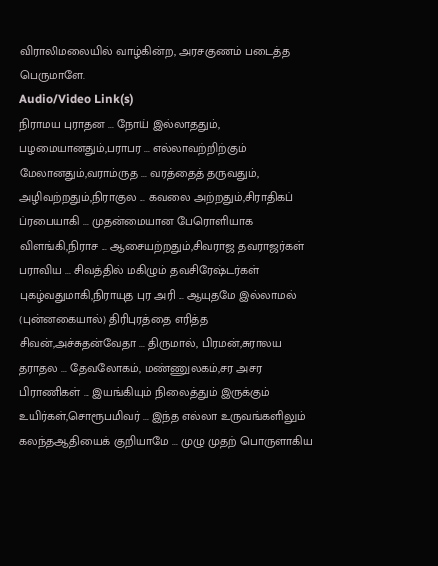விராலிமலையில் வாழ்கின்ற, அரசகுணம் படைத்த பெருமாளே.
Audio/Video Link(s)
நிராமய புராதன ... நோய் இல்லாததும், பழமையானதும்,பராபர ... எல்லாவற்றிற்கும் மேலானதும்,வராம்ருத ... வரத்தைத் தருவதும், அழிவற்றதும்,நிராகுல ... கவலை அற்றதும்,சிராதிகப் ப்ரபையாகி ... முதன்மையான பேரொளியாக விளங்கி,நிராச ... ஆசையற்றதும்,சிவராஜ தவராஜர்கள் பராவிய ... சிவத்தில் மகிழும் தவசிரேஷ்டர்கள் புகழ்வதுமாகி,நிராயுத புர அரி ... ஆயுதமே இல்லாமல் (புன்னகையால்) திரிபுரத்தை எரித்த சிவன்,அச்சுதன்வேதா ... திருமால், பிரமன்,சுராலய தராதல ... தேவலோகம், மண்ணுலகம்,சர அசர பிராணிகள் ... இயங்கியும் நிலைத்தும் இருக்கும் உயிர்கள்,சொரூபமிவர் ... இந்த எல்லா உருவங்களிலும் கலந்தஆதியைக் குறியாமே ... முழு முதற் பொருளாகிய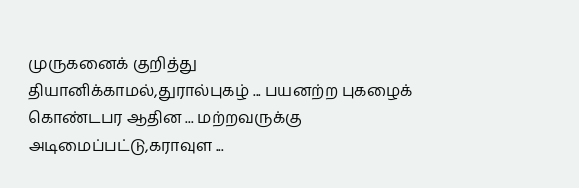முருகனைக் குறித்து தியானிக்காமல்,துரால்புகழ் ... பயனற்ற புகழைக் கொண்டபர ஆதின ... மற்றவருக்கு அடிமைப்பட்டு,கராவுள ...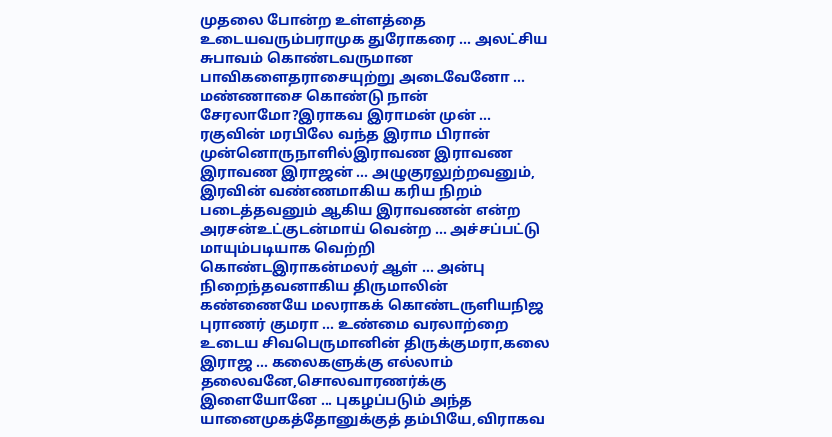முதலை போன்ற உள்ளத்தை உடையவரும்பராமுக துரோகரை ... அலட்சிய சுபாவம் கொண்டவருமான பாவிகளைதராசையுற்று அடைவேனோ ... மண்ணாசை கொண்டு நான் சேரலாமோ?இராகவ இராமன் முன் ... ரகுவின் மரபிலே வந்த இராம பிரான் முன்னொருநாளில்இராவண இராவண இராவண இராஜன் ... அழுகுரலுற்றவனும், இரவின் வண்ணமாகிய கரிய நிறம் படைத்தவனும் ஆகிய இராவணன் என்ற அரசன்உட்குடன்மாய் வென்ற ... அச்சப்பட்டு மாயும்படியாக வெற்றி கொண்டஇராகன்மலர் ஆள் ... அன்பு நிறைந்தவனாகிய திருமாலின் கண்ணையே மலராகக் கொண்டருளியநிஜ புராணர் குமரா ... உண்மை வரலாற்றை உடைய சிவபெருமானின் திருக்குமரா,கலை இராஜ ... கலைகளுக்கு எல்லாம் தலைவனே,சொலவாரணர்க்கு இளையோனே ... புகழப்படும் அந்த யானைமுகத்தோனுக்குத் தம்பியே,விராகவ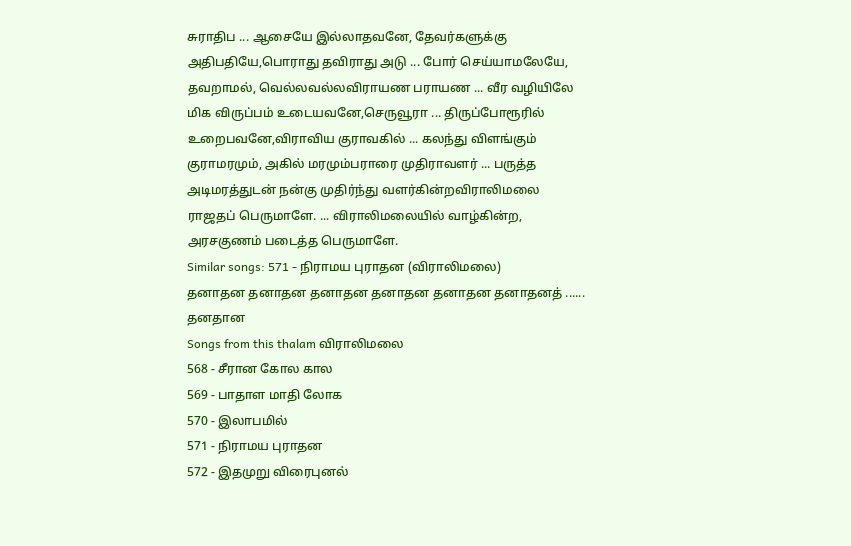சுராதிப ... ஆசையே இல்லாதவனே, தேவர்களுக்கு அதிபதியே,பொராது தவிராது அடு ... போர் செய்யாமலேயே, தவறாமல், வெல்லவல்லவிராயண பராயண ... வீர வழியிலே மிக விருப்பம் உடையவனே,செருவூரா ... திருப்போரூரில் உறைபவனே,விராவிய குராவகில் ... கலந்து விளங்கும் குராமரமும், அகில் மரமும்பராரை முதிராவளர் ... பருத்த அடிமரத்துடன் நன்கு முதிர்ந்து வளர்கின்றவிராலிமலை ராஜதப் பெருமாளே. ... விராலிமலையில் வாழ்கின்ற, அரசகுணம் படைத்த பெருமாளே.
Similar songs: 571 - நிராமய புராதன (விராலிமலை)
தனாதன தனாதன தனாதன தனாதன தனாதன தனாதனத் ...... தனதான
Songs from this thalam விராலிமலை
568 - சீரான கோல கால
569 - பாதாள மாதி லோக
570 - இலாபமில்
571 - நிராமய புராதன
572 - இதமுறு விரைபுனல்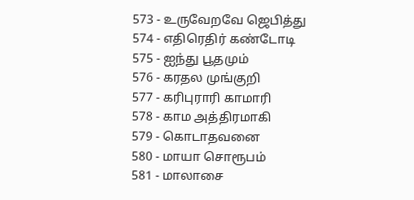573 - உருவேறவே ஜெபித்து
574 - எதிரெதிர் கண்டோடி
575 - ஐந்து பூதமும்
576 - கரதல முங்குறி
577 - கரிபுராரி காமாரி
578 - காம அத்திரமாகி
579 - கொடாதவனை
580 - மாயா சொரூபம்
581 - மாலாசை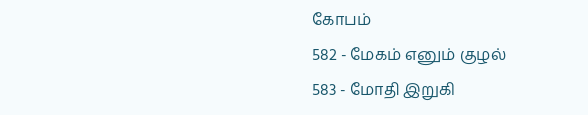கோபம்
582 - மேகம் எனும் குழல்
583 - மோதி இறுகி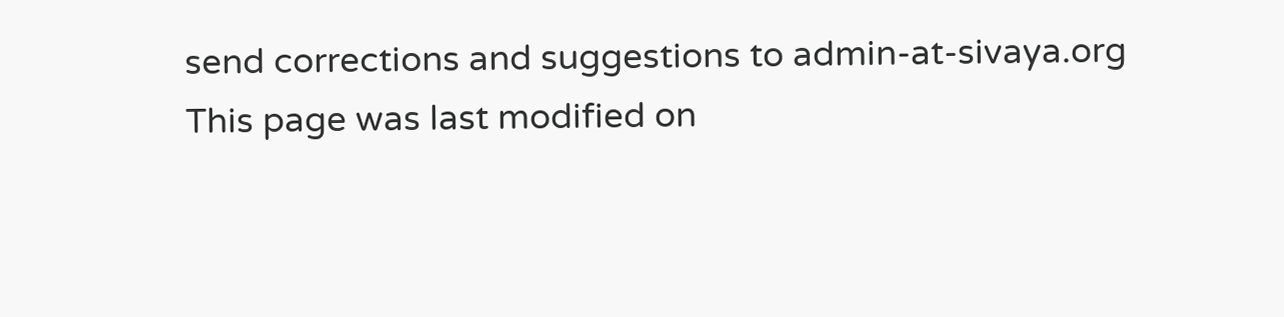send corrections and suggestions to admin-at-sivaya.org
This page was last modified on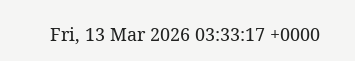Fri, 13 Mar 2026 03:33:17 +0000